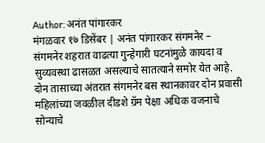Author: अनंत पांगारकर
मंगळवार १७ डिसेंबर | अनंत पांगारकर संगमनेर – संगमनेर शहरात वाढत्या गुन्हेगारी घटनांमुळे कायदा व सुव्यवस्था ढासळत असल्याचे सातत्याने समोर येत आहे. दोन तासाच्या अंतरात संगमनेर बस स्थानकावर दोन प्रवासी महिलांच्या जवळील दीडशे ग्रॅम पेक्षा अधिक वजनाचे सोन्याचे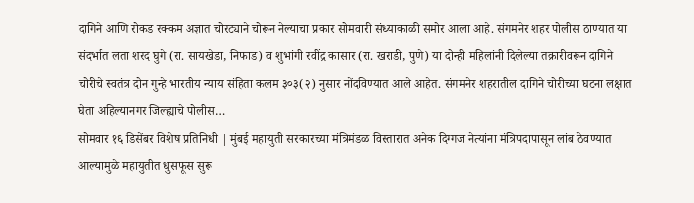दागिने आणि रोकड रक्कम अज्ञात चोरट्याने चोरून नेल्याचा प्रकार सोमवारी संध्याकाळी समोर आला आहे. संगमनेर शहर पोलीस ठाण्यात या संदर्भात लता शरद घुगे (रा. सायखेडा, निफाड) व शुभांगी रवींद्र कासार (रा. खराडी, पुणे) या दोन्ही महिलांनी दिलेल्या तक्रारीवरून दागिने चोरीचे स्वतंत्र दोन गुन्हे भारतीय न्याय संहिता कलम ३०३(२) नुसार नोंदविण्यात आले आहेत. संगमनेर शहरातील दागिने चोरीच्या घटना लक्षात घेता अहिल्यानगर जिल्ह्याचे पोलीस…
सोमवार १६ डिसेंबर विशेष प्रतिनिधी | मुंबई महायुती सरकारच्या मंत्रिमंडळ विस्तारात अनेक दिग्गज नेत्यांना मंत्रिपदापासून लांब ठेवण्यात आल्यामुळे महायुतीत धुसफूस सुरू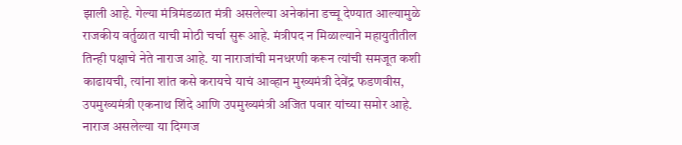झाली आहे. गेल्या मंत्रिमंडळात मंत्री असलेल्या अनेकांना डच्चू देण्यात आल्यामुळे राजकीय वर्तुळात याची मोठी चर्चा सुरू आहे. मंत्रीपद न मिळाल्याने महायुतीतील तिन्ही पक्षाचे नेते नाराज आहे. या नाराजांची मनधरणी करून त्यांची समजूत कशी काढायची, त्यांना शांत कसे करायचे याचं आव्हान मुख्यमंत्री देवेंद्र फडणवीस, उपमुख्यमंत्री एकनाथ शिंदे आणि उपमुख्यमंत्री अजित पवार यांच्या समोर आहे. नाराज असलेल्या या दिग्गज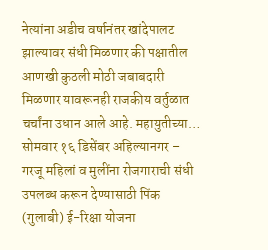नेत्यांना अडीच वर्षानंतर खांदेपालट झाल्यावर संधी मिळणार की पक्षातील आणखी कुठली मोठी जबाबदारी मिळणार यावरूनही राजकीय वर्तुळात चर्चांना उधान आले आहे. महायुतीच्या…
सोमवार १६ डिसेंबर अहिल्यानगर – गरजू महिलां व मुलींना रोजगाराची संधी उपलब्ध करून देण्यासाठी पिंक (गुलाबी) ई-रिक्षा योजना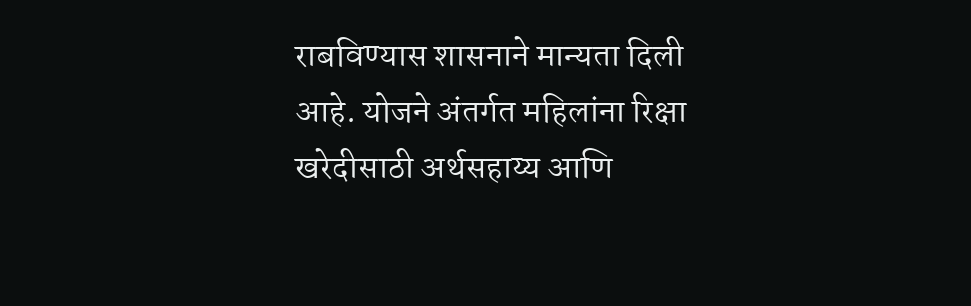राबविण्यास शासनाने मान्यता दिली आहे. योजने अंतर्गत महिलांना रिक्षा खरेदीसाठी अर्थसहाय्य आणि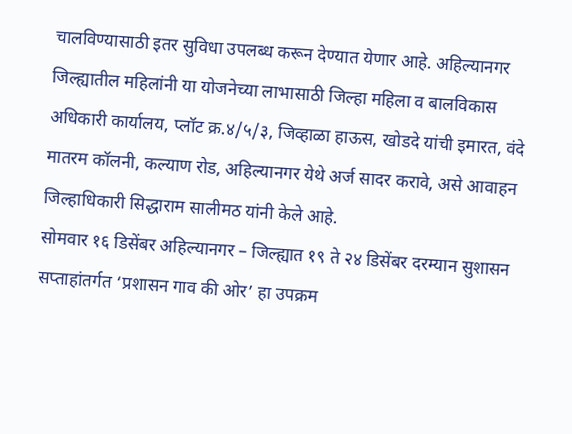चालविण्यासाठी इतर सुविधा उपलब्ध करून देण्यात येणार आहे. अहिल्यानगर जिल्ह्यातील महिलांनी या योजनेच्या लाभासाठी जिल्हा महिला व बालविकास अधिकारी कार्यालय, प्लॉट क्र.४/५/३, जिव्हाळा हाऊस, खोडदे यांची इमारत, वंदे मातरम कॉलनी, कल्याण रोड, अहिल्यानगर येथे अर्ज सादर करावे, असे आवाहन जिल्हाधिकारी सिद्धाराम सालीमठ यांनी केले आहे.
सोमवार १६ डिसेंबर अहिल्यानगर – जिल्ह्यात १९ ते २४ डिसेंबर दरम्यान सुशासन सप्ताहांतर्गत ‘प्रशासन गाव की ओर’ हा उपक्रम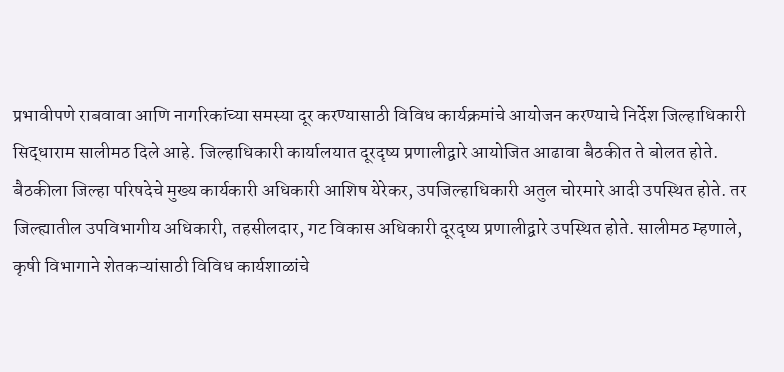प्रभावीपणे राबवावा आणि नागरिकांच्या समस्या दूर करण्यासाठी विविध कार्यक्रमांचे आयोजन करण्याचे निर्देश जिल्हाधिकारी सिद्धाराम सालीमठ दिले आहे. जिल्हाधिकारी कार्यालयात दूरदृष्य प्रणालीद्वारे आयोजित आढावा बैठकीत ते बोलत होते. बैठकीला जिल्हा परिषदेचे मुख्य कार्यकारी अधिकारी आशिष येरेकर, उपजिल्हाधिकारी अतुल चोरमारे आदी उपस्थित होते. तर जिल्ह्यातील उपविभागीय अधिकारी, तहसीलदार, गट विकास अधिकारी दूरदृष्य प्रणालीद्वारे उपस्थित होते. सालीमठ म्हणाले, कृषी विभागाने शेतकऱ्यांसाठी विविध कार्यशाळांचे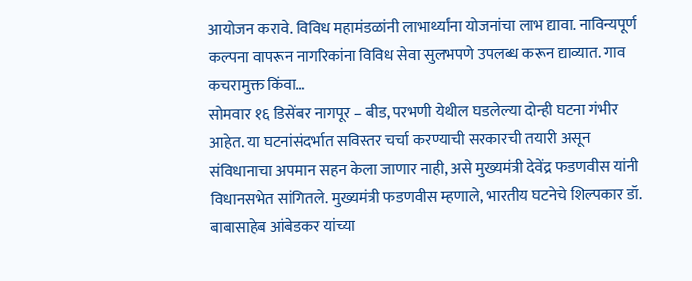आयोजन करावे. विविध महामंडळांनी लाभार्थ्यांना योजनांचा लाभ द्यावा. नाविन्यपूर्ण कल्पना वापरून नागरिकांना विविध सेवा सुलभपणे उपलब्ध करून द्याव्यात. गाव कचरामुक्त किंवा…
सोमवार १६ डिसेंबर नागपूर – बीड, परभणी येथील घडलेल्या दोन्ही घटना गंभीर आहेत. या घटनांसंदर्भात सविस्तर चर्चा करण्याची सरकारची तयारी असून संविधानाचा अपमान सहन केला जाणार नाही, असे मुख्यमंत्री देवेंद्र फडणवीस यांनी विधानसभेत सांगितले. मुख्यमंत्री फडणवीस म्हणाले, भारतीय घटनेचे शिल्पकार डॉ. बाबासाहेब आंबेडकर यांच्या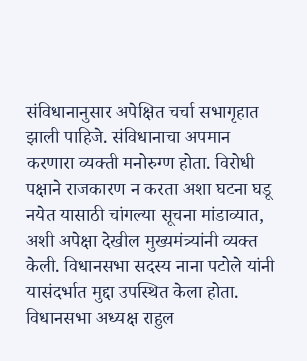संविधानानुसार अपेक्षित चर्चा सभागृहात झाली पाहिजे. संविधानाचा अपमान करणारा व्यक्ती मनोरुग्ण होता. विरोधी पक्षाने राजकारण न करता अशा घटना घडू नयेत यासाठी चांगल्या सूचना मांडाव्यात, अशी अपेक्षा देखील मुख्यमंत्र्यांनी व्यक्त केली. विधानसभा सदस्य नाना पटोले यांनी यासंदर्भात मुद्दा उपस्थित केला होता. विधानसभा अध्यक्ष राहुल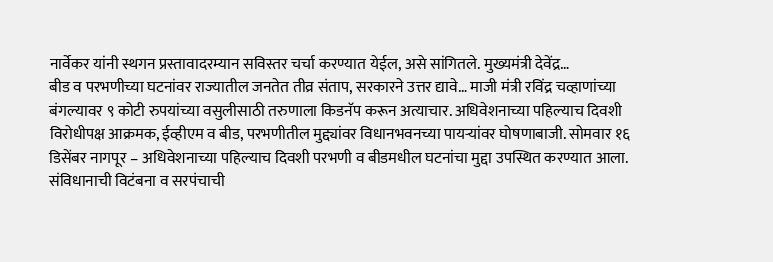नार्वेकर यांनी स्थगन प्रस्तावादरम्यान सविस्तर चर्चा करण्यात येईल, असे सांगितले. मुख्यमंत्री देवेंद्र…
बीड व परभणीच्या घटनांवर राज्यातील जनतेत तीव्र संताप, सरकारने उत्तर द्यावे… माजी मंत्री रविंद्र चव्हाणांच्या बंगल्यावर ९ कोटी रुपयांच्या वसुलीसाठी तरुणाला किडनॅप करून अत्याचार. अधिवेशनाच्या पहिल्याच दिवशी विरोधीपक्ष आक्रमक, ईव्हीएम व बीड, परभणीतील मुद्द्यांवर विधानभवनच्या पायऱ्यांवर घोषणाबाजी. सोमवार १६ डिसेंबर नागपूर – अधिवेशनाच्या पहिल्याच दिवशी परभणी व बीडमधील घटनांचा मुद्दा उपस्थित करण्यात आला. संविधानाची विटंबना व सरपंचाची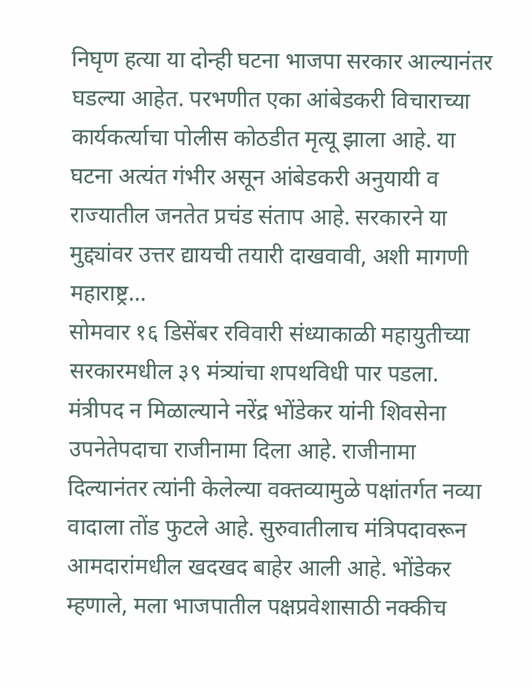निघृण हत्या या दोन्ही घटना भाजपा सरकार आल्यानंतर घडल्या आहेत. परभणीत एका आंबेडकरी विचाराच्या कार्यकर्त्याचा पोलीस कोठडीत मृत्यू झाला आहे. या घटना अत्यंत गंभीर असून आंबेडकरी अनुयायी व राज्यातील जनतेत प्रचंड संताप आहे. सरकारने या मुद्द्यांवर उत्तर द्यायची तयारी दाखवावी, अशी मागणी महाराष्ट्र…
सोमवार १६ डिसेंबर रविवारी संध्याकाळी महायुतीच्या सरकारमधील ३९ मंत्र्यांचा शपथविधी पार पडला. मंत्रीपद न मिळाल्याने नरेंद्र भोंडेकर यांनी शिवसेना उपनेतेपदाचा राजीनामा दिला आहे. राजीनामा दिल्यानंतर त्यांनी केलेल्या वक्तव्यामुळे पक्षांतर्गत नव्या वादाला तोंड फुटले आहे. सुरुवातीलाच मंत्रिपदावरून आमदारांमधील खदखद बाहेर आली आहे. भोंडेकर म्हणाले, मला भाजपातील पक्षप्रवेशासाठी नक्कीच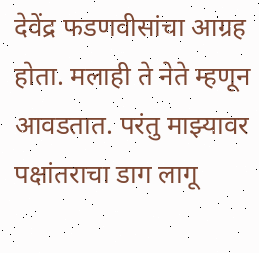देवेंद्र फडणवीसांचा आग्रह होता. मलाही ते नेते म्हणून आवडतात. परंतु माझ्यावर पक्षांतराचा डाग लागू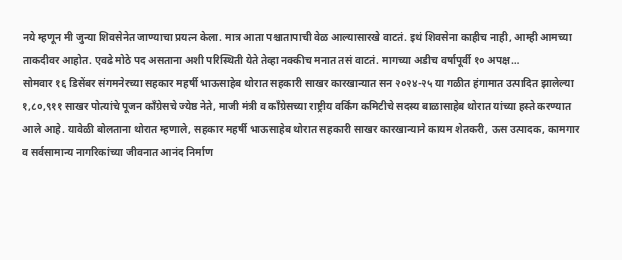नये म्हणून मी जुन्या शिवसेनेत जाण्याचा प्रयत्न केला. मात्र आता पश्चातापाची वेळ आल्यासारखे वाटतं. इथं शिवसेना काहीच नाही, आम्ही आमच्या ताकदीवर आहोत. एवढे मोठे पद असताना अशी परिस्थिती येते तेव्हा नक्कीच मनात तसं वाटतं. मागच्या अडीच वर्षापूर्वी १० अपक्ष…
सोमवार १६ डिसेंबर संगमनेरच्या सहकार महर्षी भाऊसाहेब थोरात सहकारी साखर कारखान्यात सन २०२४-२५ या गळीत हंगामात उत्पादित झालेल्या १,८०,९११ साखर पोत्यांचे पूजन काँग्रेसचे ज्येष्ठ नेते, माजी मंत्री व काँग्रेसच्या राष्ट्रीय वर्किंग कमिटीचे सदस्य बाळासाहेब थोरात यांच्या हस्ते करण्यात आले आहे. यावेळी बोलताना थोरात म्हणाले, सहकार महर्षी भाऊसाहेब थोरात सहकारी साखर कारखान्याने कायम शेतकरी, ऊस उत्पादक, कामगार व सर्वसामान्य नागरिकांच्या जीवनात आनंद निर्माण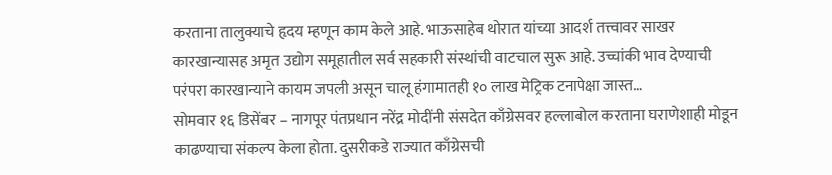करताना तालुक्याचे हृदय म्हणून काम केले आहे. भाऊसाहेब थोरात यांच्या आदर्श तत्त्वावर साखर कारखान्यासह अमृत उद्योग समूहातील सर्व सहकारी संस्थांची वाटचाल सुरू आहे. उच्चांकी भाव देण्याची परंपरा कारखान्याने कायम जपली असून चालू हंगामातही १० लाख मेट्रिक टनापेक्षा जास्त…
सोमवार १६ डिसेंबर – नागपूर पंतप्रधान नरेंद्र मोदींनी संसदेत काँग्रेसवर हल्लाबोल करताना घराणेशाही मोडून काढण्याचा संकल्प केला होता. दुसरीकडे राज्यात काँग्रेसची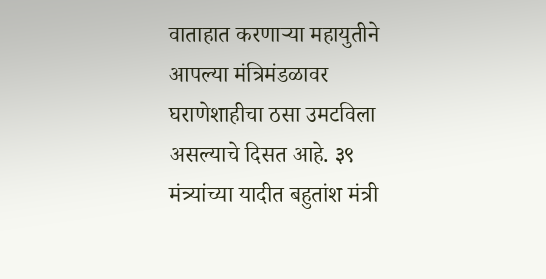वाताहात करणाऱ्या महायुतीने आपल्या मंत्रिमंडळावर घराणेशाहीचा ठसा उमटविला असल्याचे दिसत आहे. ३९ मंत्र्यांच्या यादीत बहुतांश मंत्री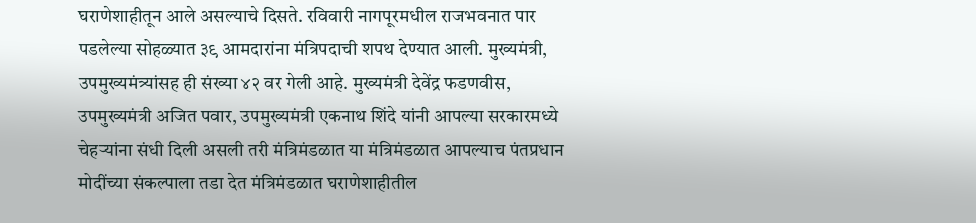घराणेशाहीतून आले असल्याचे दिसते. रविवारी नागपूरमधील राजभवनात पार पडलेल्या सोहळ्यात ३९ आमदारांना मंत्रिपदाची शपथ देण्यात आली. मुख्यमंत्री, उपमुख्यमंत्र्यांसह ही संख्या ४२ वर गेली आहे. मुख्यमंत्री देवेंद्र फडणवीस, उपमुख्यमंत्री अजित पवार, उपमुख्यमंत्री एकनाथ शिंदे यांनी आपल्या सरकारमध्ये चेहऱ्यांना संधी दिली असली तरी मंत्रिमंडळात या मंत्रिमंडळात आपल्याच पंतप्रधान मोदींच्या संकल्पाला तडा देत मंत्रिमंडळात घराणेशाहीतील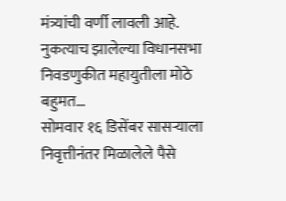मंत्र्यांची वर्णी लावली आहे. नुकत्याच झालेल्या विधानसभा निवडणुकीत महायुतीला मोठे बहुमत…
सोमवार १६ डिसेंबर सासऱ्याला निवृत्तीनंतर मिळालेले पैसे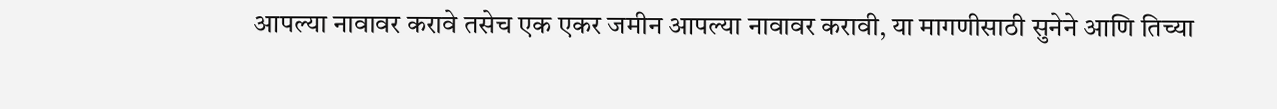आपल्या नावावर करावे तसेच एक एकर जमीन आपल्या नावावर करावी, या मागणीसाठी सुनेने आणि तिच्या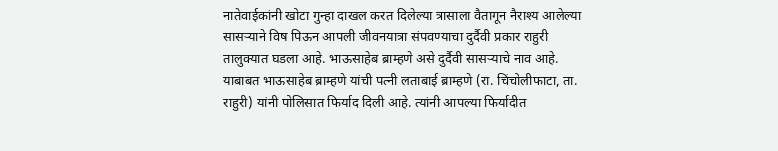नातेवाईकांनी खोटा गुन्हा दाखल करत दिलेल्या त्रासाला वैतागून नैराश्य आलेल्या सासऱ्याने विष पिऊन आपली जीवनयात्रा संपवण्याचा दुर्दैवी प्रकार राहुरी तालुक्यात घडला आहे. भाऊसाहेब ब्राम्हणे असे दुर्दैवी सासऱ्याचे नाव आहे. याबाबत भाऊसाहेब ब्राम्हणे यांची पत्नी लताबाई ब्राम्हणे (रा. चिंचोलीफाटा, ता. राहुरी) यांनी पोलिसात फिर्याद दिली आहे. त्यांनी आपल्या फिर्यादीत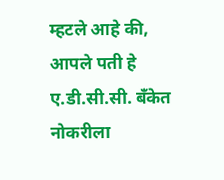म्हटले आहे की, आपले पती हे ए.डी.सी.सी. बँकेत नोकरीला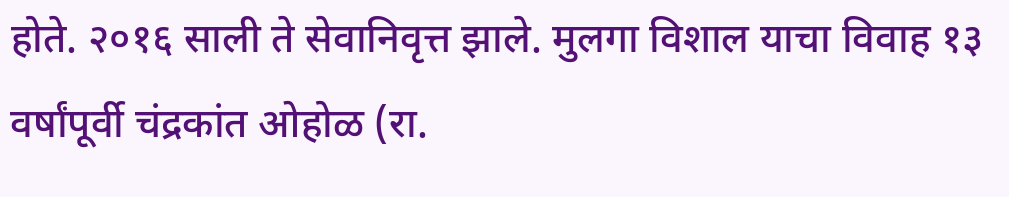होते. २०१६ साली ते सेवानिवृत्त झाले. मुलगा विशाल याचा विवाह १३ वर्षांपूर्वी चंद्रकांत ओहोळ (रा.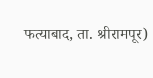फत्याबाद, ता. श्रीरामपूर)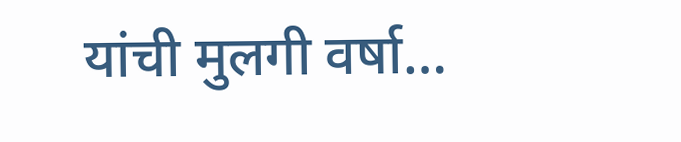यांची मुलगी वर्षा…